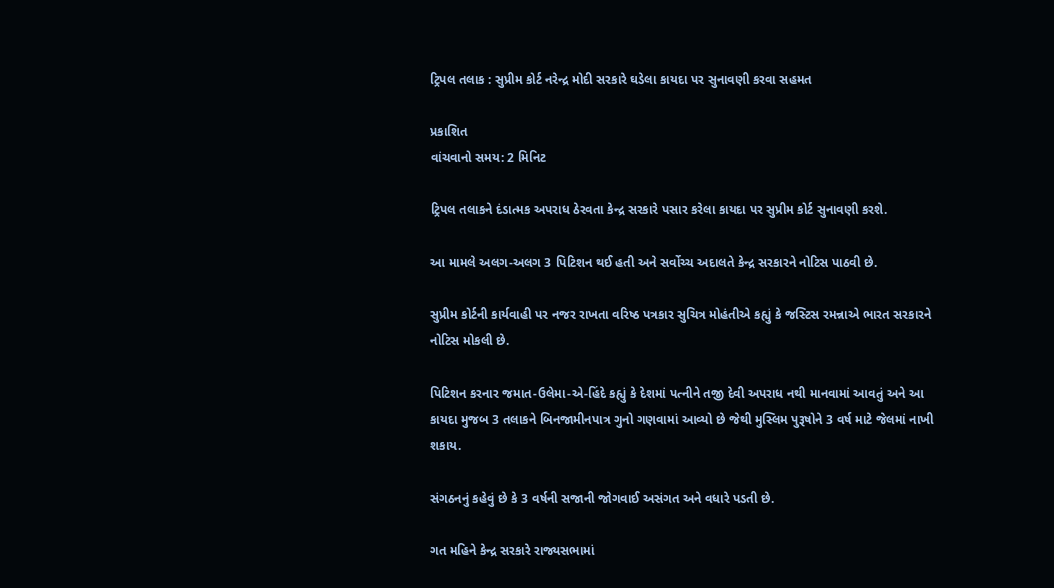ટ્રિપલ તલાક : સુપ્રીમ કોર્ટ નરેન્દ્ર મોદી સરકારે ઘડેલા કાયદા પર સુનાવણી કરવા સહમત

પ્રકાશિત
વાંચવાનો સમય: 2 મિનિટ

ટ્રિપલ તલાકને દંડાત્મક અપરાધ ઠેરવતા કેન્દ્ર સરકારે પસાર કરેલા કાયદા પર સુપ્રીમ કોર્ટ સુનાવણી કરશે.

આ મામલે અલગ-અલગ 3 પિટિશન થઈ હતી અને સર્વોચ્ચ અદાલતે કેન્દ્ર સરકારને નોટિસ પાઠવી છે.

સુપ્રીમ કોર્ટની કાર્યવાહી પર નજર રાખતા વરિષ્ઠ પત્રકાર સુચિત્ર મોહંતીએ કહ્યું કે જસ્ટિસ રમન્નાએ ભારત સરકારને નોટિસ મોકલી છે.

પિટિશન કરનાર જમાત-ઉલેમા-એ-હિંદે કહ્યું કે દેશમાં પત્નીને તજી દેવી અપરાધ નથી માનવામાં આવતું અને આ કાયદા મુજબ 3 તલાકને બિનજામીનપાત્ર ગુનો ગણવામાં આવ્યો છે જેથી મુસ્લિમ પુરૂષોને 3 વર્ષ માટે જેલમાં નાખી શકાય.

સંગઠનનું કહેવું છે કે 3 વર્ષની સજાની જોગવાઈ અસંગત અને વધારે પડતી છે.

ગત મહિને કેન્દ્ર સરકારે રાજ્યસભામાં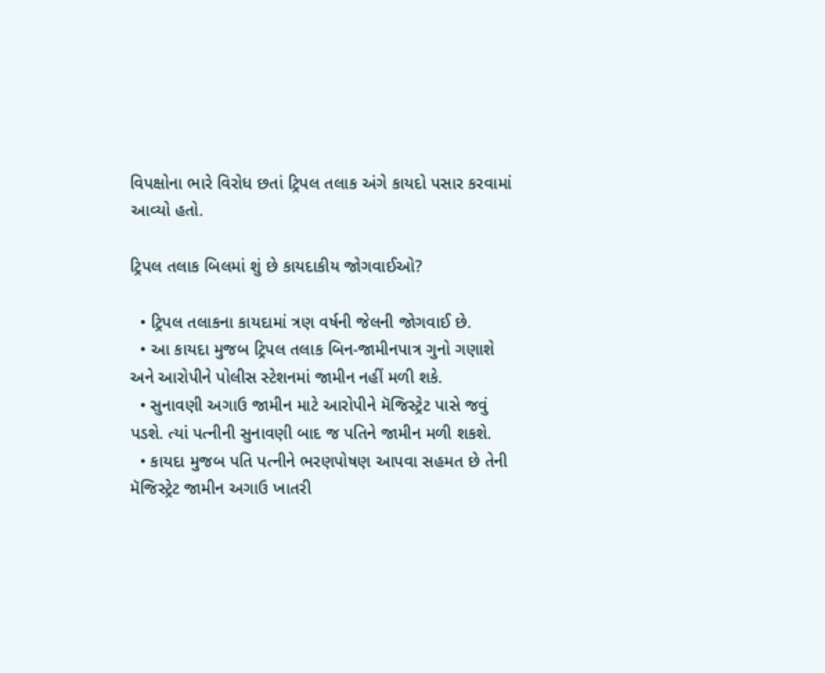વિપક્ષોના ભારે વિરોધ છતાં ટ્રિપલ તલાક અંગે કાયદો પસાર કરવામાં આવ્યો હતો.

ટ્રિપલ તલાક બિલમાં શું છે કાયદાકીય જોગવાઈઓ?

  • ટ્રિપલ તલાકના કાયદામાં ત્રણ વર્ષની જેલની જોગવાઈ છે.
  • આ કાયદા મુજબ ટ્રિપલ તલાક બિન-જામીનપાત્ર ગુનો ગણાશે અને આરોપીને પોલીસ સ્ટેશનમાં જામીન નહીં મળી શકે.
  • સુનાવણી અગાઉ જામીન માટે આરોપીને મૅજિસ્ટ્રેટ પાસે જવું પડશે. ત્યાં પત્નીની સુનાવણી બાદ જ પતિને જામીન મળી શકશે.
  • કાયદા મુજબ પતિ પત્નીને ભરણપોષણ આપવા સહમત છે તેની મૅજિસ્ટ્રેટ જામીન અગાઉ ખાતરી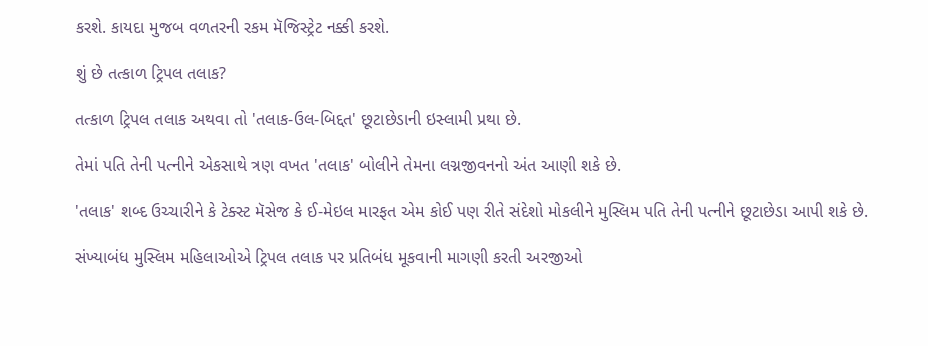કરશે. કાયદા મુજબ વળતરની રકમ મૅજિસ્ટ્રેટ નક્કી કરશે.

શું છે તત્કાળ ટ્રિપલ તલાક?

તત્કાળ ટ્રિપલ તલાક અથવા તો 'તલાક-ઉલ-બિદ્દત' છૂટાછેડાની ઇસ્લામી પ્રથા છે.

તેમાં પતિ તેની પત્નીને એકસાથે ત્રણ વખત 'તલાક' બોલીને તેમના લગ્નજીવનનો અંત આણી શકે છે.

'તલાક' શબ્દ ઉચ્ચારીને કે ટેક્સ્ટ મૅસેજ કે ઈ-મેઇલ મારફત એમ કોઈ પણ રીતે સંદેશો મોકલીને મુસ્લિમ પતિ તેની પત્નીને છૂટાછેડા આપી શકે છે.

સંખ્યાબંધ મુસ્લિમ મહિલાઓએ ટ્રિપલ તલાક પર પ્રતિબંધ મૂકવાની માગણી કરતી અરજીઓ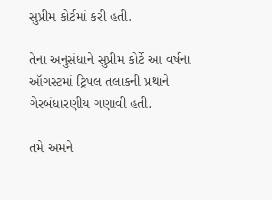સુપ્રીમ કોર્ટમાં કરી હતી.

તેના અનુસંધાને સુપ્રીમ કોર્ટે આ વર્ષના ઑગસ્ટમાં ટ્રિપલ તલાકની પ્રથાને ગેરબંધારણીય ગણાવી હતી.

તમે અમને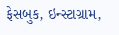ફેસબુક, ઇન્સ્ટાગ્રામ,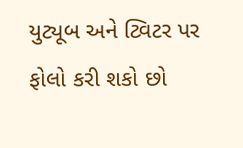યુટ્યૂબ અને ટ્વિટર પર ફોલો કરી શકો છો